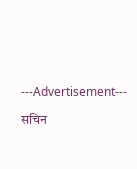---Advertisement---

सचिन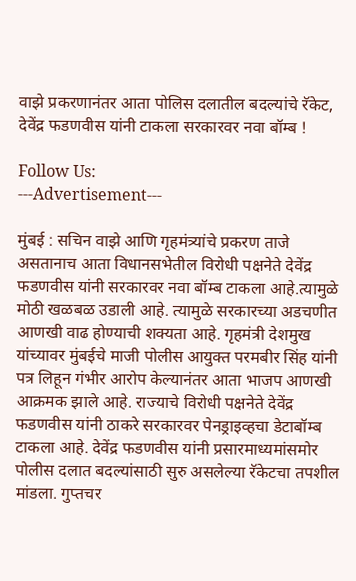वाझे प्रकरणानंतर आता पोलिस दलातील बदल्यांचे रॅकेट, देवेंद्र फडणवीस यांनी टाकला सरकारवर नवा बॉम्ब !

Follow Us:
---Advertisement---

मुंबई : सचिन वाझे आणि गृहमंत्र्यांचे प्रकरण ताजे असतानाच आता विधानसभेतील विरोधी पक्षनेते देवेंद्र फडणवीस यांनी सरकारवर नवा बॉम्ब टाकला आहे.त्यामुळे मोठी खळबळ उडाली आहे. त्यामुळे सरकारच्या अडचणीत आणखी वाढ होण्याची शक्यता आहे. गृहमंत्री देशमुख यांच्यावर मुंबईचे माजी पोलीस आयुक्त परमबीर सिंह यांनी पत्र लिहून गंभीर आरोप केल्यानंतर आता भाजप आणखी आक्रमक झाले आहे. राज्याचे विरोधी पक्षनेते देवेंद्र फडणवीस यांनी ठाकरे सरकारवर पेनड्राइव्हचा डेटाबॉम्ब टाकला आहे. देवेंद्र फडणवीस यांनी प्रसारमाध्यमांसमोर पोलीस दलात बदल्यांसाठी सुरु असलेल्या रॅकेटचा तपशील मांडला. गुप्तचर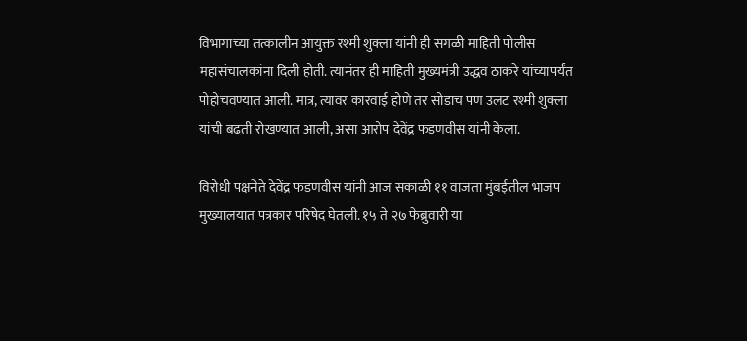विभागाच्या तत्कालीन आयुक्त रश्मी शुक्ला यांनी ही सगळी माहिती पोलीस महासंचालकांना दिली होती. त्यानंतर ही माहिती मुख्यमंत्री उद्धव ठाकरे यांच्यापर्यंत पोहोचवण्यात आली. मात्र, त्यावर कारवाई होणे तर सोडाच पण उलट रश्मी शुक्ला यांची बढती रोखण्यात आली, असा आरोप देवेंद्र फडणवीस यांनी केला.

विरोधी पक्षनेते देवेंद्र फडणवीस यांनी आज सकाळी ११ वाजता मुंबईतील भाजप मुख्यालयात पत्रकार परिषेद घेतली. १५ ते २७ फेब्रुवारी या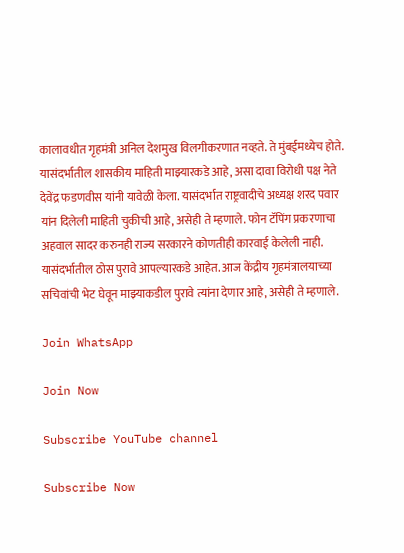कालावधीत गृहमंत्री अनिल देशमुख विलगीकरणात नव्हते. ते मुंबईमध्येच होते. यासंदर्भातील शासकीय माहिती माझ्यारकडे आहे, असा दावा विरोधी पक्ष नेते देवेंद्र फडणवीस यांनी यावेळी केला. यासंदर्भात राष्ट्रवादीचे अध्यक्ष शरद पवार यांन दिलेली माहिती चुकीची आहे, असेही ते म्ह‍णाले. फोन टॅपिंग प्रकरणाचा अहवाल सादर करुनही राज्य सरकारने कोणतीही कारवाई केलेली नाही. यासंदर्भातील ठोस पुरावे आपल्यारकडे आहेत. आज केंद्रीय गृहमंत्रालयाच्या सचिवांची भेट घेवून माझ्या‍कडील पुरावे त्यांना देणार आहे, असेही ते म्हणाले.

Join WhatsApp

Join Now

Subscribe YouTube channel

Subscribe Now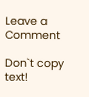Leave a Comment

Don`t copy text!